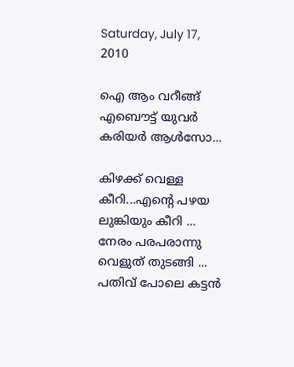Saturday, July 17, 2010

ഐ ആം വറീങ്ങ്‌ എബൌട്ട്‌ യുവര്‍ കരിയര്‍ ആള്‍സോ...

കിഴക്ക് വെള്ള കീറി...എന്റെ പഴയ ലുങ്കിയും കീറി ...
നേരം പരപരാന്നു വെളുത് തുടങ്ങി ...
പതിവ് പോലെ കട്ടന്‍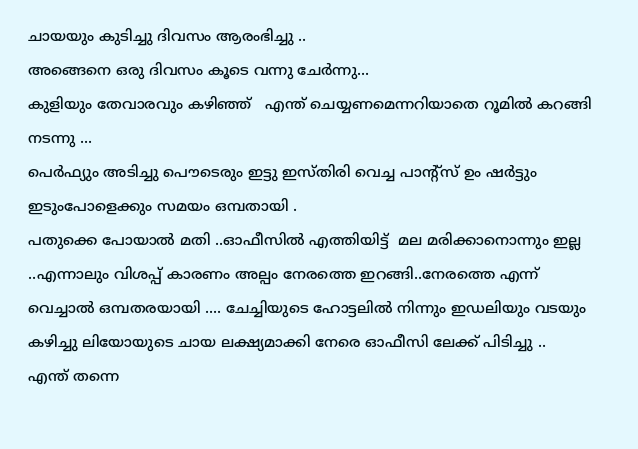ചായയും കുടിച്ചു ദിവസം ആരംഭിച്ചു ..
അങ്ങെനെ ഒരു ദിവസം കൂടെ വന്നു ചേര്‍ന്നു...
കുളിയും തേവാരവും കഴിഞ്ഞ്‌   എന്ത് ചെയ്യണമെന്നറിയാതെ റൂമില്‍ കറങ്ങി നടന്നു ...
പെര്‍ഫ്യും അടിച്ചു പൌടെരും ഇട്ടു ഇസ്തിരി വെച്ച പാന്റ്സ് ഉം ഷര്‍ട്ടും ഇടുംപോളെക്കും സമയം ഒമ്പതായി .
പതുക്കെ പോയാല്‍ മതി ..ഓഫീസില്‍ എത്തിയിട്ട്  മല മരിക്കാനൊന്നും ഇല്ല ..എന്നാലും വിശപ്പ്‌ കാരണം അല്പം നേരത്തെ ഇറങ്ങി..നേരത്തെ എന്ന്  വെച്ചാല്‍ ഒമ്പതരയായി .... ചേച്ചിയുടെ ഹോട്ടലില്‍ നിന്നും ഇഡലിയും വടയും കഴിച്ചു ലിയോയുടെ ചായ ലക്ഷ്യമാക്കി നേരെ ഓഫീസി ലേക്ക് പിടിച്ചു ..
എന്ത് തന്നെ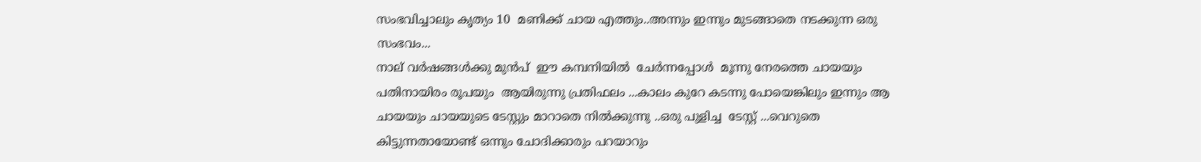സംഭവിച്ചാലും കൃത്യം 10  മണിക്ക് ചായ എത്തും..അന്നും ഇന്നും മുടങ്ങാതെ നടക്കുന്ന ഒരു സംഭവം...
നാല് വര്‍ഷങ്ങള്‍ക്കു മുന്‍പ്  ഈ കമ്പനിയില്‍  ചേര്‍ന്നപ്പോള്‍  മൂന്നു നേരത്തെ ചായയും  പതിനായിരം രൂപയും  ആയിരുന്നു പ്രതിഫലം ...കാലം കുറേ കടന്നു പോയെങ്കിലും ഇന്നും ആ ചായയും ചായയുടെ ടേസ്റ്റും മാറാതെ നില്‍ക്കുന്നു ..ഒരു പുളിച്ച  ടേസ്റ്റ് ...വെറുതെ കിട്ടുന്നതായോണ്ട് ഒന്നും ചോദിക്കാരും പറയാറും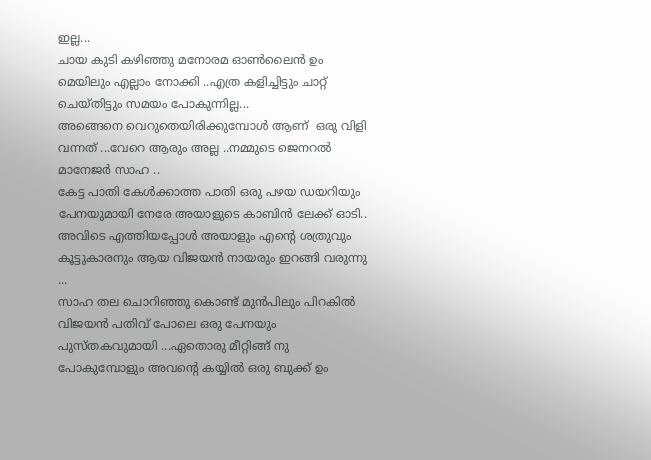ഇല്ല...
ചായ കുടി കഴിഞ്ഞു മനോരമ ഓണ്‍ലൈന്‍ ഉം മെയിലും എല്ലാം നോക്കി ..എത്ര കളിച്ചിട്ടും ചാറ്റ് ചെയ്തിട്ടും സമയം പോകുന്നില്ല...
അങ്ങെനെ വെറുതെയിരിക്കുമ്പോള്‍ ആണ്  ഒരു വിളി വന്നത് ...വേറെ ആരും അല്ല ..നമ്മുടെ ജെനറല്‍ മാനേജര്‍ സാഹ ..
കേട്ട പാതി കേള്‍ക്കാത്ത പാതി ഒരു പഴയ ഡയറിയും പേനയുമായി നേരേ അയാളുടെ കാബിന്‍ ലേക്ക് ഓടി..
അവിടെ എത്തിയപ്പോള്‍ അയാളും എന്റെ ശത്രുവും കൂട്ടുകാരനും ആയ വിജയന്‍ നായരും ഇറങ്ങി വരുന്നു ...
സാഹ തല ചൊറിഞ്ഞു കൊണ്ട് മുന്‍പിലും പിറകില്‍ വിജയന്‍ പതിവ് പോലെ ഒരു പേനയും പുസ്തകവുമായി ...ഏതൊരു മീറ്റിങ്ങ് നു പോകുമ്പോളും അവന്റെ കയ്യില്‍ ഒരു ബുക്ക്‌ ഉം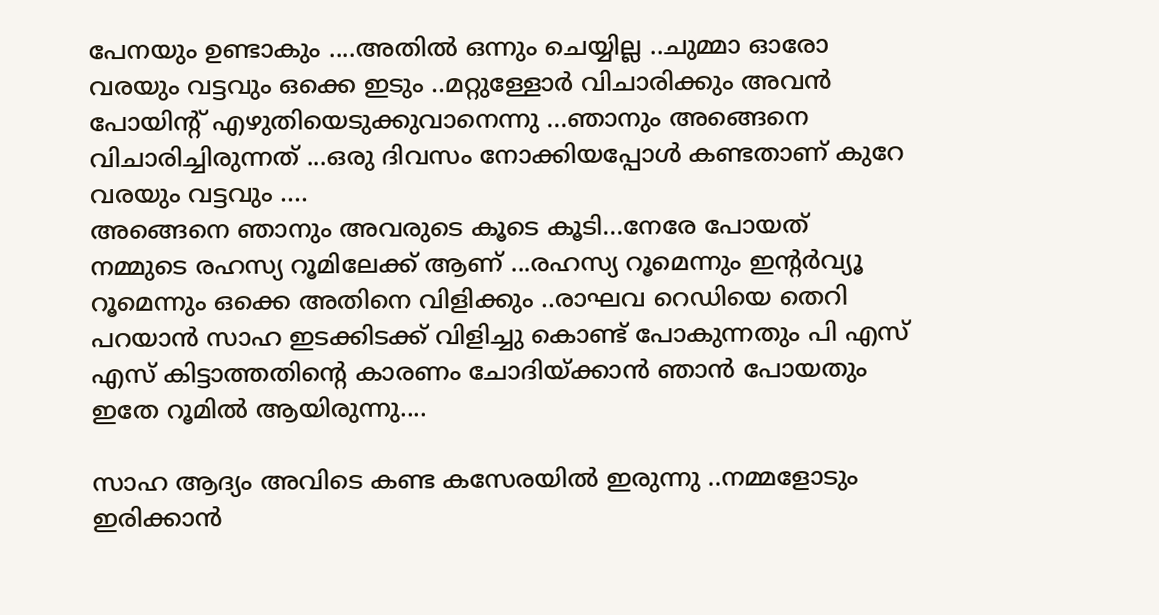പേനയും ഉണ്ടാകും ....അതില്‍ ഒന്നും ചെയ്യില്ല ..ചുമ്മാ ഓരോ വരയും വട്ടവും ഒക്കെ ഇടും ..മറ്റുള്ളോര്‍ വിചാരിക്കും അവന്‍ പോയിന്റ്‌ എഴുതിയെടുക്കുവാനെന്നു ...ഞാനും അങ്ങെനെ വിചാരിച്ചിരുന്നത് ...ഒരു ദിവസം നോക്കിയപ്പോള്‍ കണ്ടതാണ് കുറേ വരയും വട്ടവും ....
അങ്ങെനെ ഞാനും അവരുടെ കൂടെ കൂടി...നേരേ പോയത് നമ്മുടെ രഹസ്യ റൂമിലേക്ക് ആണ് ...രഹസ്യ റൂമെന്നും ഇന്റര്‍വ്യൂ റൂമെന്നും ഒക്കെ അതിനെ വിളിക്കും ..രാഘവ റെഡിയെ തെറി പറയാന്‍ സാഹ ഇടക്കിടക്ക്‌ വിളിച്ചു കൊണ്ട് പോകുന്നതും പി എസ് എസ് കിട്ടാത്തതിന്റെ കാരണം ചോദിയ്ക്കാന്‍ ഞാന്‍ പോയതും ഇതേ റൂമില്‍ ആയിരുന്നു....

സാഹ ആദ്യം അവിടെ കണ്ട കസേരയില്‍ ഇരുന്നു ..നമ്മളോടും ഇരിക്കാന്‍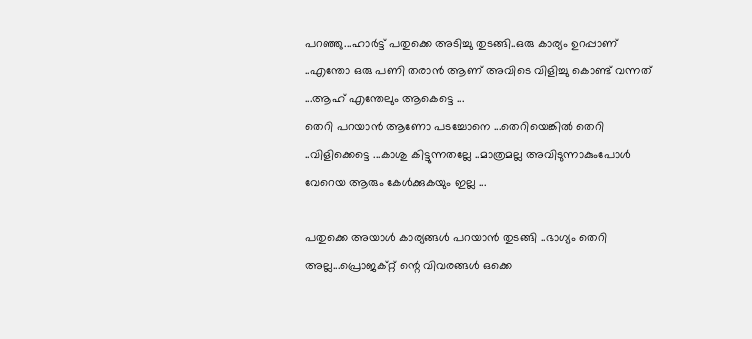പറഞ്ഞു...ഹാര്‍ട്ട്‌ പതുക്കെ അടിച്ചു തുടങ്ങി..ഒരു കാര്യം ഉറപ്പാണ്‌ ..എന്തോ ഒരു പണി തരാന്‍ ആണ് അവിടെ വിളിച്ചു കൊണ്ട് വന്നത് ...ആഹ് എന്തേലും ആകെട്ടെ ...
തെറി പറയാന്‍ ആണോ പടച്ചോനെ ...തെറിയെങ്കില്‍ തെറി ..വിളിക്കെട്ടെ ...കാശു കിട്ടുന്നതല്ലേ ..മാത്രമല്ല അവിടുന്നാകുംപോള്‍ വേറെയ ആരും കേള്‍ക്കുകയും ഇല്ല ...

പതുക്കെ അയാള്‍ കാര്യങ്ങള്‍ പറയാന്‍ തുടങ്ങി ..ഭാഗ്യം തെറി അല്ല...പ്രൊജക്റ്റ്‌ ന്റെ വിവരങ്ങള്‍ ഒക്കെ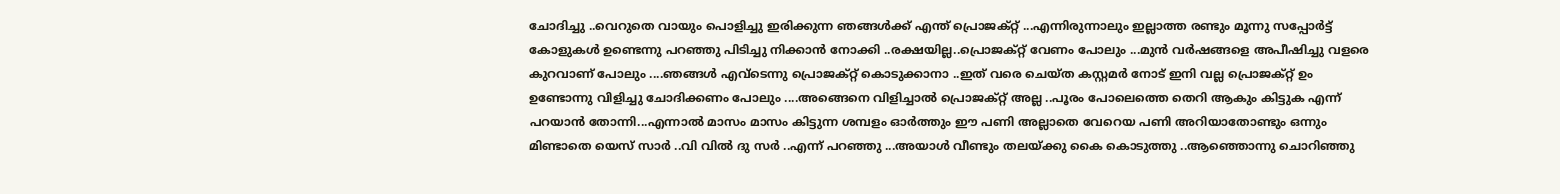ചോദിച്ചു ..വെറുതെ വായും പൊളിച്ചു ഇരിക്കുന്ന ഞങ്ങള്‍ക്ക് എന്ത് പ്രൊജക്റ്റ്‌ ...എന്നിരുന്നാലും ഇല്ലാത്ത രണ്ടും മൂന്നു സപ്പോര്‍ട്ട് കോളുകള്‍ ഉണ്ടെന്നു പറഞ്ഞു പിടിച്ചു നിക്കാന്‍ നോക്കി ..രക്ഷയില്ല..പ്രൊജക്റ്റ്‌ വേണം പോലും ...മുന്‍ വര്‍ഷങ്ങളെ അപീഷിച്ചു വളരെ കുറവാണ് പോലും ....ഞങ്ങള്‍ എവ്ടെന്നു പ്രൊജക്റ്റ്‌ കൊടുക്കാനാ ..ഇത് വരെ ചെയ്ത കസ്റ്റമര്‍ നോട് ഇനി വല്ല പ്രൊജക്റ്റ്‌ ഉം ഉണ്ടോന്നു വിളിച്ചു ചോദിക്കണം പോലും ....അങ്ങെനെ വിളിച്ചാല്‍ പ്രൊജക്റ്റ്‌ അല്ല ..പൂരം പോലെത്തെ തെറി ആകും കിട്ടുക എന്ന് പറയാന്‍ തോന്നി...എന്നാല്‍ മാസം മാസം കിട്ടുന്ന ശമ്പളം ഓര്‍ത്തും ഈ പണി അല്ലാതെ വേറെയ പണി അറിയാതോണ്ടും ഒന്നും മിണ്ടാതെ യെസ്‌ സാര്‍ ..വി വില്‍ ദു സര്‍ ..എന്ന് പറഞ്ഞു ...അയാള്‍ വീണ്ടും തലയ്ക്കു കൈ കൊടുത്തു ..ആഞ്ഞൊന്നു ചൊറിഞ്ഞു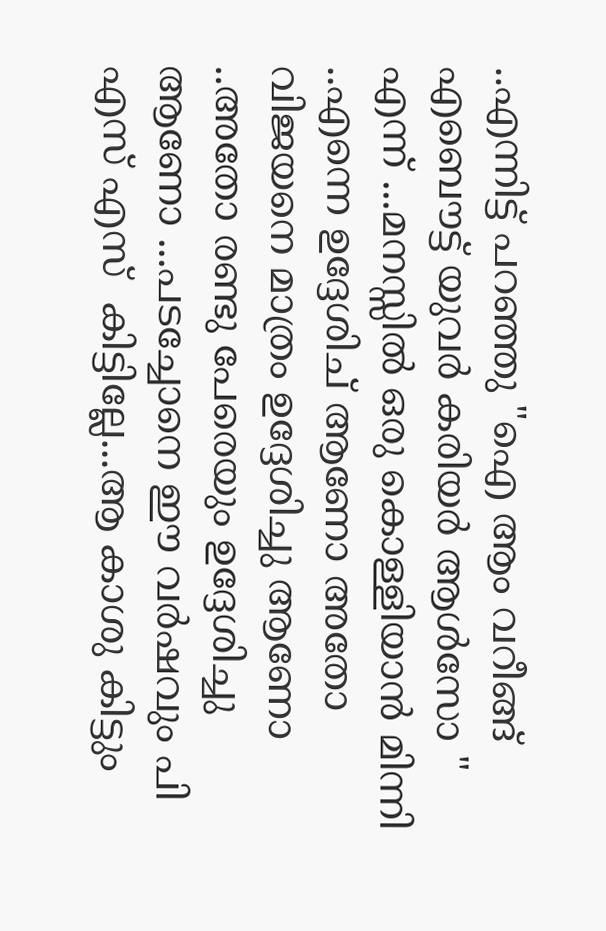..എന്നിട്ട് പറഞ്ഞു "ഐ ആം വറീങ്ങ്‌ എബൌട്ട്‌ യുവര്‍ കരിയര്‍ ആള്‍സോ " എന്ന് ...മനസ്സില്‍ ഒരു കൊള്ളിയാന്‍ മിന്നി ..എന്നെ ഉദ്ദേശിച് ആണോ അതോ വിജയനെ മാത്രം ഉദ്ദേശിച്ചു ആണോ ..അതോ രണ്ടു പേരെയും ഉദ്ദേശിച്ചു ആണോ ...പടച്ചോനെ ഈ വര്‍ഷവും പി എസ് എസ്  കിട്ടില്ലേ...ആ കാശു കിട്ടും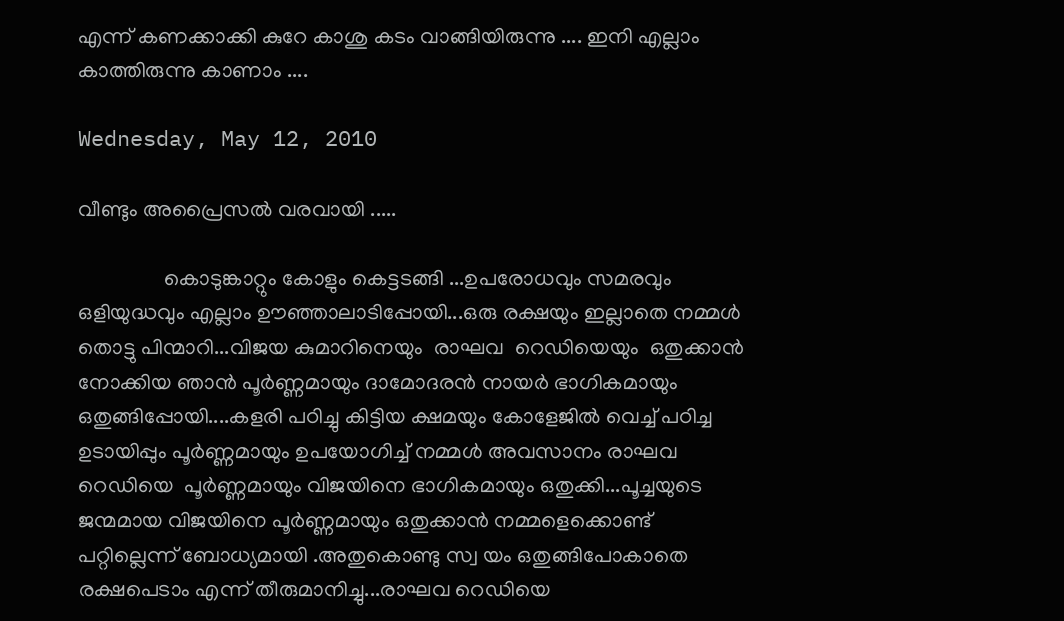എന്ന് കണക്കാക്കി കുറേ കാശു കടം വാങ്ങിയിരുന്നു .... ഇനി എല്ലാം കാത്തിരുന്നു കാണാം ....

Wednesday, May 12, 2010

വീണ്ടും അപ്രൈസല്‍ വരവായി .....

                കൊടുങ്കാറ്റും കോളും കെട്ടടങ്ങി ...ഉപരോധവും സമരവും ഒളിയുദ്ധവും എല്ലാം ഊഞ്ഞാലാടിപ്പോയി...ഒരു രക്ഷയും ഇല്ലാതെ നമ്മള്‍ തൊട്ടു പിന്മാറി...വിജയ കുമാറിനെയും  രാഘവ  റെഡിയെയും  ഒതുക്കാന്‍ നോക്കിയ ഞാന്‍ പൂര്‍ണ്ണമായും ദാമോദരന്‍ നായര്‍ ഭാഗികമായും ഒതുങ്ങിപ്പോയി....കളരി പഠിച്ചു കിട്ടിയ ക്ഷമയും കോളേജില്‍ വെച്ച് പഠിച്ച ഉടായിപ്പും പൂര്‍ണ്ണമായും ഉപയോഗിച്ച് നമ്മള്‍ അവസാനം രാഘവ  റെഡിയെ  പൂര്‍ണ്ണമായും വിജയിനെ ഭാഗികമായും ഒതുക്കി...പൂച്ചയുടെ ജന്മമായ വിജയിനെ പൂര്‍ണ്ണമായും ഒതുക്കാന്‍ നമ്മളെക്കൊണ്ട് പറ്റില്ലെന്ന് ബോധ്യമായി .അതുകൊണ്ടു സ്വ യം ഒതുങ്ങിപോകാതെ രക്ഷപെടാം എന്ന് തീരുമാനിച്ചു...രാഘവ റെഡിയെ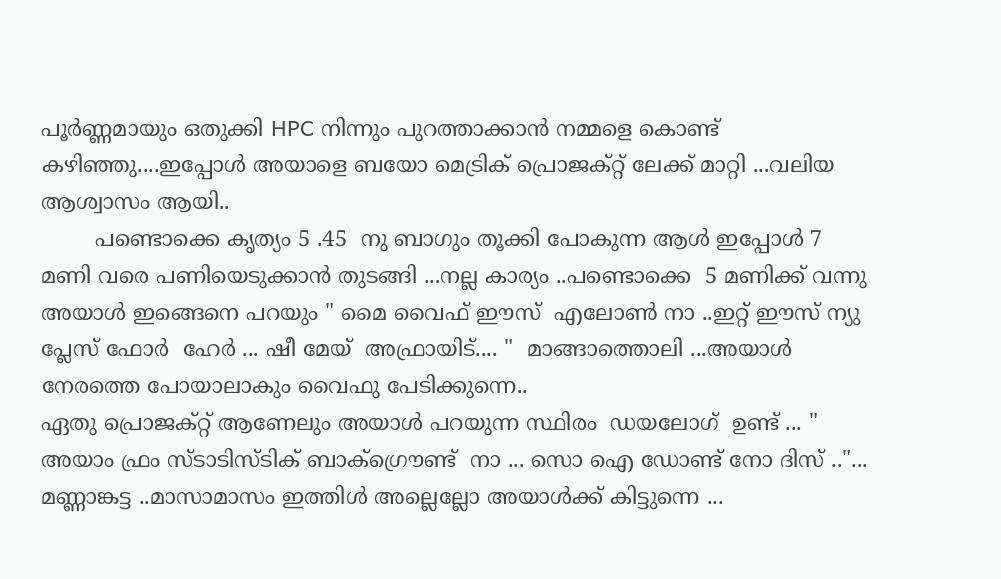പൂര്‍ണ്ണമായും ഒതുക്കി HPC നിന്നും പുറത്താക്കാന്‍ നമ്മളെ കൊണ്ട് കഴിഞ്ഞു....ഇപ്പോള്‍ അയാളെ ബയോ മെട്രിക് പ്രൊജക്റ്റ്‌ ലേക്ക് മാറ്റി ...വലിയ ആശ്വാസം ആയി..
        പണ്ടൊക്കെ കൃത്യം 5 .45  നു ബാഗും തൂക്കി പോകുന്ന ആള്‍ ഇപ്പോള്‍ 7  മണി വരെ പണിയെടുക്കാന്‍ തുടങ്ങി ...നല്ല കാര്യം ..പണ്ടൊക്കെ  5 മണിക്ക് വന്നു അയാള്‍ ഇങ്ങെനെ പറയും " മൈ വൈഫ് ഈസ്  എലോണ്‍ നാ ..ഇറ്റ്‌ ഈസ് ന്യു പ്ലേസ് ഫോര്‍  ഹേര്‍ ... ഷീ മേയ്  അഫ്രായിട്.... "  മാങ്ങാത്തൊലി ...അയാള്‍ നേരത്തെ പോയാലാകും വൈഫു പേടിക്കുന്നെ..
ഏതു പ്രൊജക്റ്റ്‌ ആണേലും അയാള്‍ പറയുന്ന സ്ഥിരം  ഡയലോഗ്  ഉണ്ട് ... " അയാം ഫ്രം സ്ടാടിസ്ടിക് ബാക്ഗ്രൌണ്ട്  നാ ... സൊ ഐ ഡോണ്ട് നോ ദിസ് .."... മണ്ണാങ്കട്ട ..മാസാമാസം ഇത്തിള്‍ അല്ലെല്ലോ അയാള്‍ക്ക്‌ കിട്ടുന്നെ ...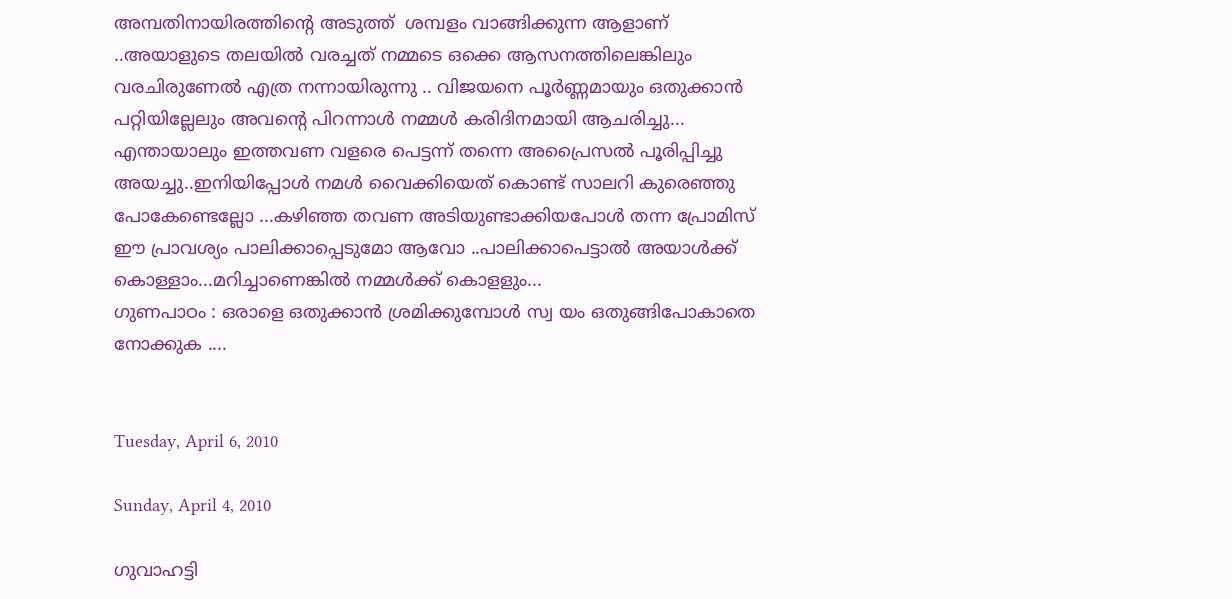അമ്പതിനായിരത്തിന്റെ അടുത്ത്  ശമ്പളം വാങ്ങിക്കുന്ന ആളാണ്‌ ..അയാളുടെ തലയില്‍ വരച്ചത് നമ്മടെ ഒക്കെ ആസനത്തിലെങ്കിലും വരചിരുണേല്‍ എത്ര നന്നായിരുന്നു .. വിജയനെ പൂര്‍ണ്ണമായും ഒതുക്കാന്‍ പറ്റിയില്ലേലും അവന്റെ പിറന്നാള്‍ നമ്മള്‍ കരിദിനമായി ആചരിച്ചു...
എന്തായാലും ഇത്തവണ വളരെ പെട്ടന്ന് തന്നെ അപ്രൈസല്‍ പൂരിപ്പിച്ചു അയച്ചു..ഇനിയിപ്പോള്‍ നമള്‍ വൈക്കിയെത് കൊണ്ട് സാലറി കുരെഞ്ഞു പോകേണ്ടെല്ലോ ...കഴിഞ്ഞ തവണ അടിയുണ്ടാക്കിയപോള്‍ തന്ന പ്രോമിസ് ഈ പ്രാവശ്യം പാലിക്കാപ്പെടുമോ ആവോ ..പാലിക്കാപെട്ടാല്‍ അയാള്‍ക്ക്‌ കൊള്ളാം...മറിച്ചാണെങ്കില്‍ നമ്മള്‍ക്ക് കൊളളും...
ഗുണപാഠം : ഒരാളെ ഒതുക്കാന്‍ ശ്രമിക്കുമ്പോള്‍ സ്വ യം ഒതുങ്ങിപോകാതെ നോക്കുക ....


Tuesday, April 6, 2010

Sunday, April 4, 2010

ഗുവാഹട്ടി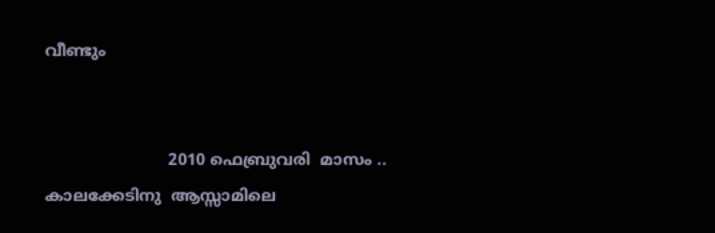വീണ്ടും


                         2010 ഫെബ്രുവരി  മാസം .. കാലക്കേടിനു  ആസ്സാമിലെ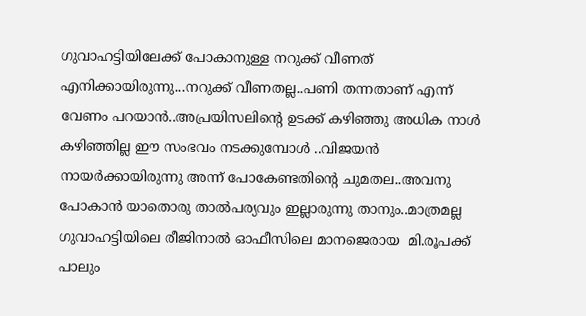ഗുവാഹട്ടിയിലേക്ക് പോകാനുള്ള നറുക്ക് വീണത്‌ എനിക്കായിരുന്നു...നറുക്ക് വീണതല്ല..പണി തന്നതാണ് എന്ന് വേണം പറയാന്‍..അപ്രയിസലിന്റെ ഉടക്ക് കഴിഞ്ഞു അധിക നാള്‍ കഴിഞ്ഞില്ല ഈ സംഭവം നടക്കുമ്പോള്‍ ..വിജയന്‍ നായര്‍ക്കായിരുന്നു അന്ന് പോകേണ്ടതിന്റെ ചുമതല..അവനു പോകാന്‍ യാതൊരു താല്‍പര്യവും ഇല്ലാരുന്നു താനും..മാത്രമല്ല ഗുവാഹട്ടിയിലെ രീജിനാല്‍ ഓഫീസിലെ മാനജെരായ  മി.രൂപക്ക് പാലും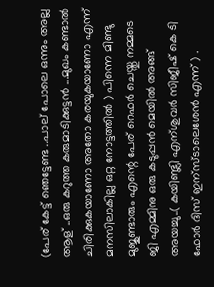(പേര് കേട്ട് ഞെട്ടേണ്ട ..പാല് പോലെ ഒന്നും അല്ല ആള് ..ഒരു കറുത്ത കരുമാടിക്കുട്ടന്‍ ...മുഖം കണ്ടാല്‍ ചിരിക്കുകയാണോ അതോ കരയുകയാണോ എന്ന് മനസിലാകില്ല ഒറ്റ നോട്ടത്തില്‍ ) പിന്നെ മിണ്ടു മുജുണ്ടാരും എന്റെ പേര് റെഫര്‍ ചെയ്തു നമ്മടെ  ജി എമ്മിനു ഒരു കടുപ്പന്‍ മെയില്‍ അങ്ങ് അയച്ചു..( കയിണ്ട്ലി എന്ശുവര്‍ സിജീഷ് കെ ടി ഫോര്‍ ദിസ്‌ ഇന്സ്ടാലെശേന്‍ എന്ന് ) .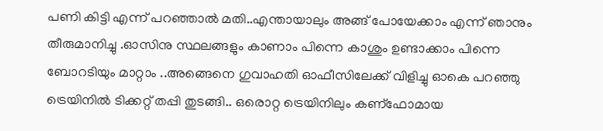പണി കിട്ടി എന്ന് പറഞ്ഞാല്‍ മതി..എന്തായാലും അങ്ങ് പോയേക്കാം എന്ന് ഞാനും തീരുമാനിച്ചു .ഓസിനു സ്ഥലങ്ങളും കാണാം പിന്നെ കാശും ഉണ്ടാക്കാം പിന്നെ ബോറടിയും മാറ്റാം ..അങ്ങെനെ ഗുവാഹതി ഓഫീസിലേക്ക് വിളിച്ചു ഓകെ പറഞ്ഞു ട്രെയിനില്‍ ടിക്കറ്റ്‌ തപ്പി തുടങ്ങി.. ഒരൊറ്റ ട്രെയിനിലും കണ്ഫോമായ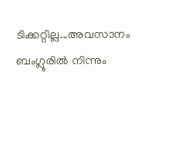ടിക്കറ്റില്ല...അവസാനം ബംഗ്ലൂരില്‍ നിന്നും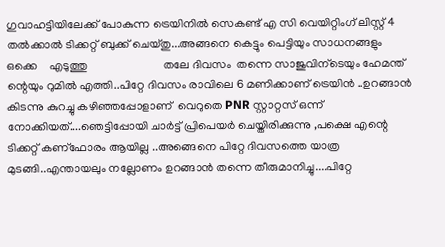ഗുവാഹട്ടിയിലേക്ക് പോകുന്ന ട്രെയിനില്‍ സെകണ്ട് എ സി വെയിറ്റിംഗ് ലിസ്റ്റ് 4 തല്‍ക്കാല്‍ ടിക്കറ്റ്‌ ബുക്ക് ചെയ്തു...അങ്ങനെ കെട്ടും പെട്ടിയും സാധനങ്ങളും    ഒക്കെ    എടുത്തു                          തലേ ദിവസം  തന്നെ സാജുവിന്ടെയും ഹേമന്ത് ന്റെയും റുമില്‍ എത്തി..പിറ്റേ ദിവസം രാവിലെ 6 മണിക്കാണ് ട്രെയിന്‍ ..ഉറങ്ങാന്‍  കിടന്നു കുറച്ചു കഴിഞ്ഞപ്പോളാണ്  വെറുതെ PNR സ്റ്റാറ്റസ് ഒന്ന് നോക്കിയത്....ഞെട്ടിപ്പോയി ചാര്‍ട്ട് പ്രിപെയര്‍ ചെയ്തിരിക്കുന്നു ,പക്ഷെ എന്റെ ടിക്കറ്റ്‌ കണ്ഫോരം ആയില്ല ..അങ്ങെനെ പിറ്റേ ദിവസത്തെ യാത്ര മുടങ്ങി..എന്തായലും നല്ലോണം ഉറങ്ങാന്‍ തന്നെ തീരുമാനിച്ചു....പിറ്റേ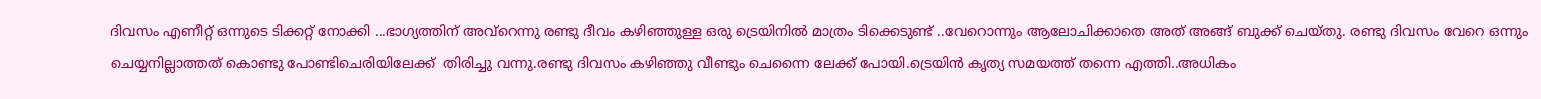ദിവസം എണീറ്റ് ഒന്നുടെ ടിക്കറ്റ്‌ നോക്കി ...ഭാഗ്യത്തിന് അവ്റെന്നു രണ്ടു ദീവം കഴിഞ്ഞുള്ള ഒരു ട്രെയിനില്‍ മാത്രം ടിക്കെടുണ്ട് ..വേറൊന്നും ആലോചിക്കാതെ അത് അങ്ങ് ബുക്ക് ചെയ്തു. രണ്ടു ദിവസം വേറെ ഒന്നും ചെയ്യനില്ലാത്തത് കൊണ്ടു പോണ്ടിചെരിയിലേക്ക്  തിരിച്ചു വന്നു.രണ്ടു ദിവസം കഴിഞ്ഞു വീണ്ടും ചെന്നൈ ലേക്ക് പോയി.ട്രെയിന്‍ കൃത്യ സമയത്ത് തന്നെ എത്തി..അധികം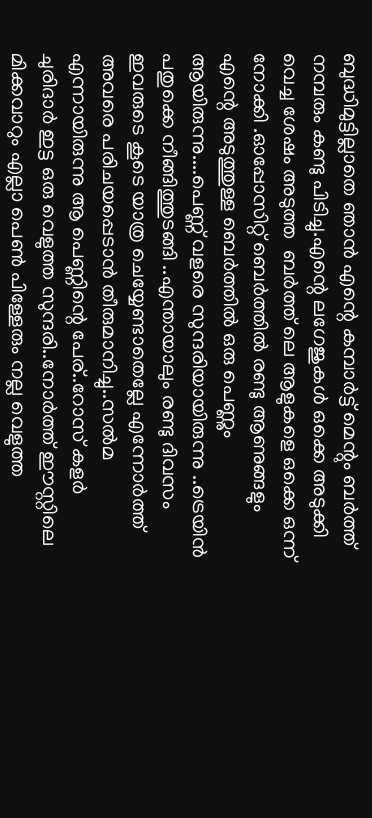ബുദ്ധിമുട്ടില്ലാതെ ഞാന്‍ എന്റെ കമ്പാര്‍ട്ട് മെന്റും ബര്‍ത്ത് നമ്പരും കണ്ടു പിടിച്ചു.എന്റെ ലഗേജുകള്‍ ഒക്കെ അടുക്കി വെച്ച ശേഷം അടുത്ത  ബര്‍ത്ത് ലെ ആളുകളെ ഒക്കെ ഒന്ന് നോക്കി .ഓപ്പോസിറ്റ് ബെര്‍ത്തില്‍ രണ്ടു ആണുങ്ങളും എന്റെ അടുത്തുള്ള ബെര്‍ത്തില്‍ ഒരു പെണ്ണും ആയിരുന്നു....പെണ്ണ് വളരെ സുന്ദരിയായിരുന്നു ..ട്രെയിന്‍ പതുക്കെ നീങ്ങിത്തുടങ്ങി ..എന്തായാലും രണ്ടു ദിവസം ഇവരുടെ കൂടെ യാത്ര ചെയ്യേണ്ടാതെല്ലേ എന്നോര്‍ത്ത് അവരെ പരിചയപ്പെടാന്‍ തീരുമാനിച്ചു..സല്‍മ എന്നായിരുന്നു ആ പെണ്ണിന്റെ പേര്..റോസ് കളര്‍ ചുരിദാര്‍ ഇട്ട ഒരു വെളുത്ത സുന്ദരി..നോര്‍ത്ത് ഈസ്റ്റിലെ  മിക്കവാറും എല്ലാ പെണ്‍ പിള്ളേരും നല്ല വെളുത്ത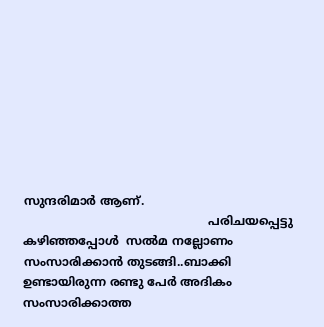സുന്ദരിമാര്‍ ആണ്.
                                                  പരിചയപ്പെട്ടു കഴിഞ്ഞപ്പോള്‍  സല്‍മ നല്ലോണം സംസാരിക്കാന്‍ തുടങ്ങി..ബാക്കി ഉണ്ടായിരുന്ന രണ്ടു പേര്‍ അദികം സംസാരിക്കാത്ത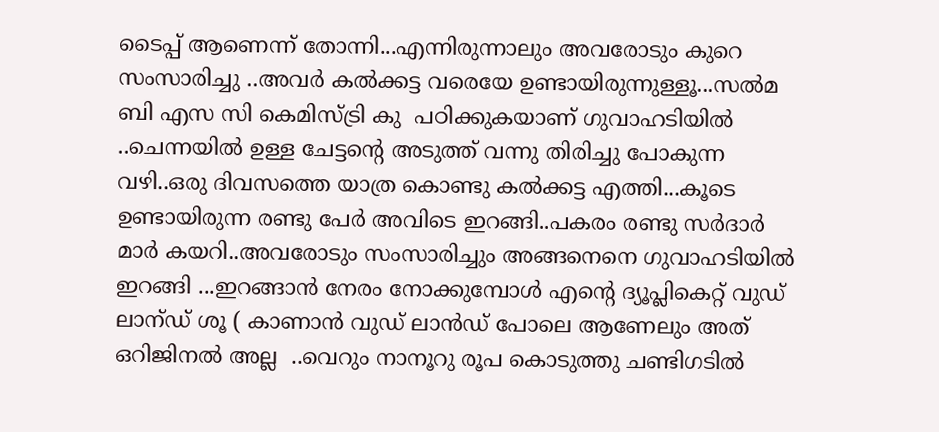ടൈപ്പ് ആണെന്ന് തോന്നി...എന്നിരുന്നാലും അവരോടും കുറെ സംസാരിച്ചു ..അവര്‍ കല്‍ക്കട്ട വരെയേ ഉണ്ടായിരുന്നുള്ളൂ...സല്‍മ ബി എസ സി കെമിസ്ട്രി കു  പഠിക്കുകയാണ് ഗുവാഹടിയില്‍ ..ചെന്നയില്‍ ഉള്ള ചേട്ടന്റെ അടുത്ത് വന്നു തിരിച്ചു പോകുന്ന വഴി..ഒരു ദിവസത്തെ യാത്ര കൊണ്ടു കല്‍ക്കട്ട എത്തി...കൂടെ ഉണ്ടായിരുന്ന രണ്ടു പേര്‍ അവിടെ ഇറങ്ങി..പകരം രണ്ടു സര്‍ദാര്‍ മാര്‍ കയറി..അവരോടും സംസാരിച്ചും അങ്ങനെനെ ഗുവാഹടിയില്‍ ഇറങ്ങി ...ഇറങ്ങാന്‍ നേരം നോക്കുമ്പോള്‍ എന്റെ ദ്യൂപ്ലികെറ്റ് വുഡ് ലാന്ഡ് ശൂ ( കാണാന്‍ വുഡ് ലാന്‍ഡ്‌ പോലെ ആണേലും അത് ഒറിജിനല്‍ അല്ല  ..വെറും നാനൂറു രൂപ കൊടുത്തു ചണ്ടിഗടില്‍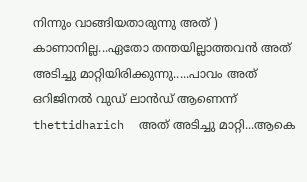നിന്നും വാങ്ങിയതാരുന്നു അത് ) കാണാനില്ല...ഏതോ തന്തയില്ലാത്തവന്‍ അത് അടിച്ചു മാറ്റിയിരിക്കുന്നു.....പാവം അത് ഒറിജിനല്‍ വുഡ് ലാന്‍ഡ്‌ ആണെന്ന് thettidharich  അത് അടിച്ചു മാറ്റി...ആകെ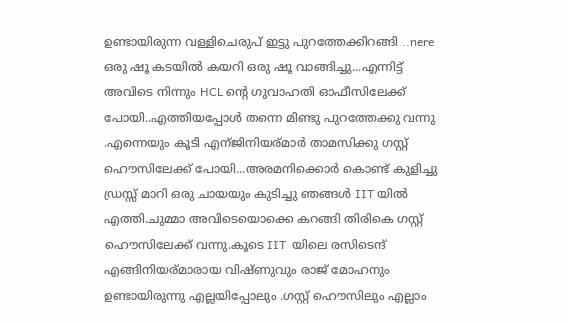ഉണ്ടായിരുന്ന വള്ളിചെരുപ് ഇട്ടു പുറത്തേക്കിറങ്ങി ..nere ഒരു ഷൂ കടയില്‍ കയറി ഒരു ഷൂ വാങ്ങിച്ചു...എന്നിട്ട് അവിടെ നിന്നും HCL ന്റെ ഗുവാഹതി ഓഫീസിലേക്ക് പോയി..എത്തിയപ്പോള്‍ തന്നെ മിണ്ടു പുറത്തേക്കു വന്നു .എന്നെയും കൂടി എന്ജിനിയര്മാര്‍ താമസിക്കു ഗസ്റ്റ് ഹൌസിലേക്ക് പോയി...അരമനിക്കൊര്‍ കൊണ്ട് കുളിച്ചു ഡ്രസ്സ്‌ മാറി ഒരു ചായയും കുടിച്ചു ഞങ്ങള്‍ IIT യില്‍ എത്തി.ചുമ്മാ അവിടെയൊക്കെ കറങ്ങി തിരികെ ഗസ്റ്റ് ഹൌസിലേക്ക് വന്നു.കൂടെ IIT  യിലെ രസിടെന്ദ് എങ്ങിനിയര്മാരായ വിഷ്ണുവും രാജ് മോഹനും ഉണ്ടായിരുന്നു എല്ലയിപ്പോലും .ഗസ്റ്റ് ഹൌസിലും എല്ലാം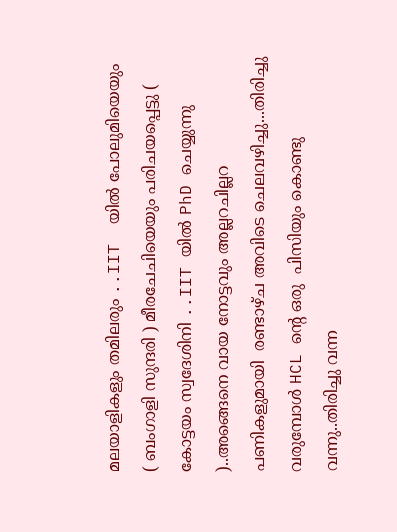മലയാളികളും തമിലരും ..IIT  യില്‍ പോലുമിയെയും ( ബംഗാളി സുന്ദരി ) മീരചേചിയെയും പരിചയപ്പെട്ടു ( കോട്ടയം സ്വദേശിനി ..IIT യില്‍ PhD ചെയ്യുന്നു )..അങ്ങെനെ വായ നോട്ടവും അല്ലറചില്ലറ പണികളുമായി  രണ്ടാഴ്ച അവിടെ ചെലവഴിച്ചു...തിരിച്ചു വരുമ്പോള്‍ HCL ന്റെ ഒരു  പിസിയും കൊണ്ടു വന്നു..തിരിച്ചു വന്ന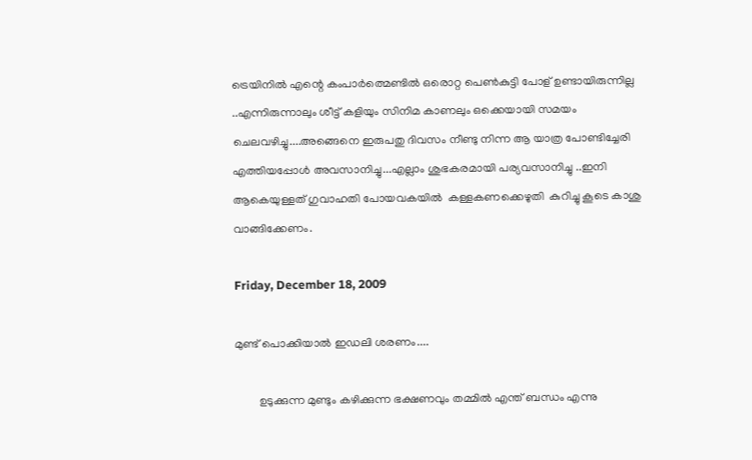ട്രെയിനില്‍ എന്റെ കംപാര്‍ത്മെണ്ടില്‍ ഒരൊറ്റ പെണ്‍കുട്ടി പോള് ഉണ്ടായിരുന്നില്ല ..എന്നിരുന്നാലും ശീട്ട് കളിയും സിനിമ കാണലും ഒക്കെയായി സമയം ചെലവഴിച്ചു....അങ്ങെനെ ഇരുപതു ദിവസം നീണ്ടു നിന്ന ആ യാത്ര പോണ്ടിച്ചേരി എത്തിയപ്പോള്‍ അവസാനിച്ചു...എല്ലാം ശുഭകരമായി പര്യവസാനിച്ചു ..ഇനി ആകെയുള്ളത് ഗുവാഹതി പോയവകയില്‍  കള്ളകണക്കെഴുതി  കുറിച്ചു കൂടെ കാശു വാങ്ങിക്കേണം.

Friday, December 18, 2009

മുണ്ട് പൊക്കിയാല്‍ ഇഡലി ശരണം....

        ഉടുക്കുന്ന മുണ്ടും കഴിക്കുന്ന ഭക്ഷണവും തമ്മില്‍ എന്ത് ബന്ധം എന്നു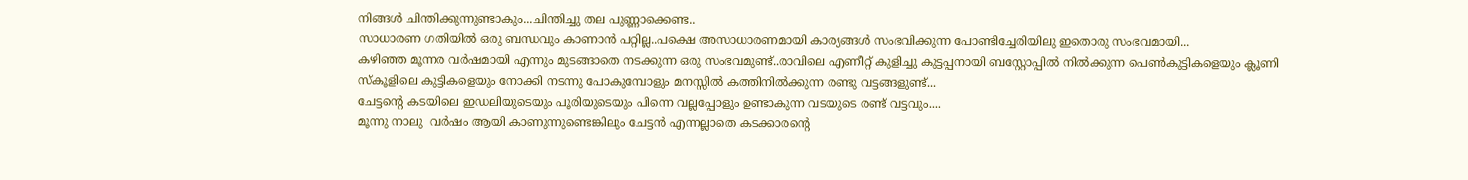നിങ്ങള്‍ ചിന്തിക്കുന്നുണ്ടാകും...ചിന്തിച്ചു തല പുണ്ണാക്കെണ്ട..
സാധാരണ ഗതിയില്‍ ഒരു ബന്ധവും കാണാന്‍ പറ്റില്ല..പക്ഷെ അസാധാരണമായി കാര്യങ്ങള്‍ സംഭവിക്കുന്ന പോണ്ടിച്ചേരിയിലു ഇതൊരു സംഭവമായി...
കഴിഞ്ഞ മൂന്നര വര്‍ഷമായി എന്നും മുടങ്ങാതെ നടക്കുന്ന ഒരു സംഭവമുണ്ട്..രാവിലെ എണീറ്റ് കുളിച്ചു കുട്ടപ്പനായി ബസ്റ്റോപ്പില്‍ നില്‍ക്കുന്ന പെണ്‍കുട്ടികളെയും ക്ലൂണി സ്കൂളിലെ കുട്ടികളെയും നോക്കി നടന്നു പോകുമ്പോളും മനസ്സില്‍ കത്തിനില്‍ക്കുന്ന രണ്ടു വട്ടങ്ങളുണ്ട്...
ചേട്ടന്റെ കടയിലെ ഇഡലിയുടെയും പൂരിയുടെയും പിന്നെ വല്ലപ്പോളും ഉണ്ടാകുന്ന വടയുടെ രണ്ട് വട്ടവും....
മൂന്നു നാലു  വര്‍ഷം ആയി കാണുന്നുണ്ടെങ്കിലും ചേട്ടന്‍ എന്നല്ലാതെ കടക്കാരന്റെ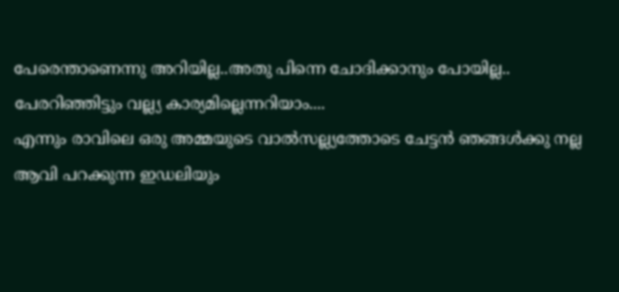പേരെന്താണെന്നു അറിയില്ല..അതു പിന്നെ ചോദിക്കാനും പോയില്ല..
പേരറിഞ്ഞിട്ടും വല്ല്യ കാര്യമില്ലെന്നറിയാം....
എന്നും രാവിലെ ഒരു അമ്മയുടെ വാല്‍സല്ല്യത്തോടെ ചേട്ടന്‍ ഞങ്ങള്‍ക്കു നല്ല ആവി പറക്കുന്ന ഇഡലിയും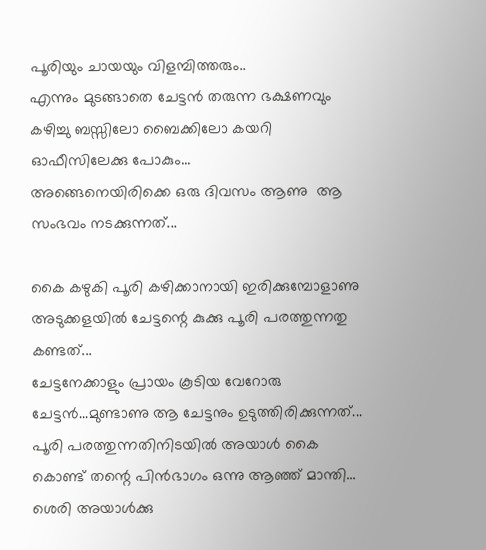പൂരിയും ചായയും വിളമ്പിത്തരും..
എന്നും മുടങ്ങാതെ ചേട്ടന്‍ തരുന്ന ഭക്ഷണവും കഴിച്ചു ബസ്സിലോ ബൈക്കിലോ കയറി ഓഫീസിലേക്കു പോകും...
അങ്ങെനെയിരിക്കെ ഒരു ദിവസം ആണു  ആ സംഭവം നടക്കുന്നത്...

കൈ കഴുകി പൂരി കഴിക്കാനായി ഇരിക്കുമ്പോളാണു അടുക്കളയില്‍ ചേട്ടന്റെ കുക്കു പൂരി പരത്തുന്നതു കണ്ടത്...
ചേട്ടനേക്കാളും പ്രായം കൂടിയ വേറോരു ചേട്ടന്‍...മുണ്ടാണു ആ ചേട്ടനും ഉടുത്തിരിക്കുന്നത്...
പൂരി പരത്തുന്നതിനിടയില്‍ അയാള്‍ കൈ കൊണ്ട് തന്റെ പിന്‍ഭാഗം ഒന്നു ആഞ്ഞ് മാന്തി...
ശെരി അയാള്‍ക്കു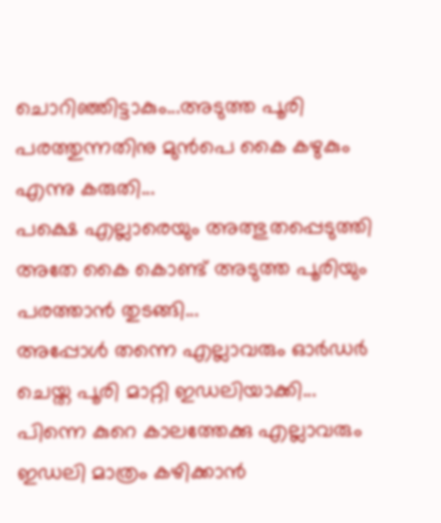ചൊറിഞ്ഞിട്ടാകും...അടുത്ത പൂരി പരത്തുന്നതിനു മുന്‍പെ കൈ കഴുകും എന്നു കരുതി...
പക്ഷെ എല്ലാരെയും അത്ഭുതപ്പെടുത്തി അതേ കൈ കൊണ്ട് അടുത്ത പൂരിയും പരത്താന്‍ തുടങ്ങി...
അപ്പോള്‍ തന്നെ എല്ലാവരും ഓര്‍ഡര്‍ ചെയ്ത പൂരി മാറ്റി ഇഡലിയാക്കി...
പിന്നെ കുറെ കാലത്തേക്കു എല്ലാവരും ഇഡലി മാത്രം കഴിക്കാന്‍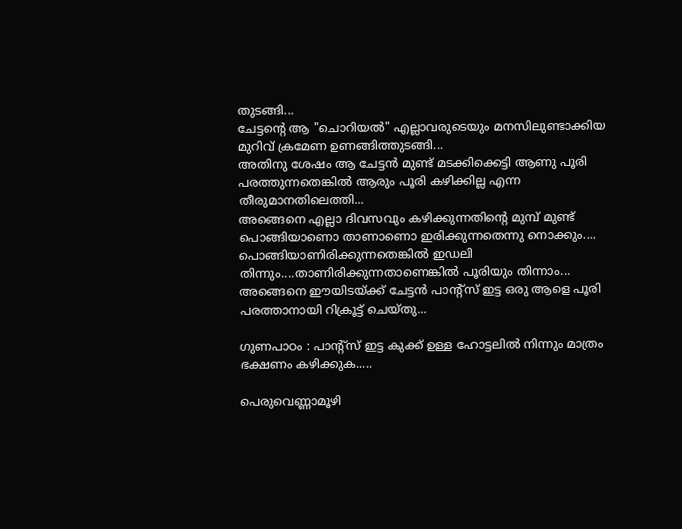തുടങ്ങി...
ചേട്ടന്റെ ആ "ചൊറിയല്‍" എല്ലാവരുടെയും മനസിലുണ്ടാക്കിയ മുറിവ് ക്രമേണ ഉണങ്ങിത്തുടങ്ങി...
അതിനു ശേഷം ആ ചേട്ടന്‍ മുണ്ട് മടക്കിക്കെട്ടി ആണു പൂരി പരത്തുന്നതെങ്കില്‍ ആരും പൂരി കഴിക്കില്ല എന്ന തീരുമാനതിലെത്തി...
അങ്ങെനെ എല്ലാ ദിവസവും കഴിക്കുന്നതിന്റെ മുമ്പ് മുണ്ട് പൊങ്ങിയാണൊ താണാണൊ ഇരിക്കുന്നതെന്നു നൊക്കും....
പൊങ്ങിയാണിരിക്കുന്നതെങ്കില്‍ ഇഡലി തിന്നും....താണിരിക്കുന്നതാണെങ്കില്‍ പൂരിയും തിന്നാം...
അങ്ങെനെ ഈയിടയ്ക്ക് ചേട്ടന്‍ പാന്റ്സ് ഇട്ട ഒരു ആളെ പൂരി പരത്താനായി റിക്രൂട്ട് ചെയ്തു...

ഗുണപാഠം : പാന്റ്സ് ഇട്ട കുക്ക് ഉള്ള ഹോട്ടലില്‍ നിന്നും മാത്രം ഭക്ഷണം കഴിക്കുക.....

പെരുവെണ്ണാമൂഴി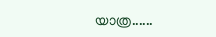യാത്ര......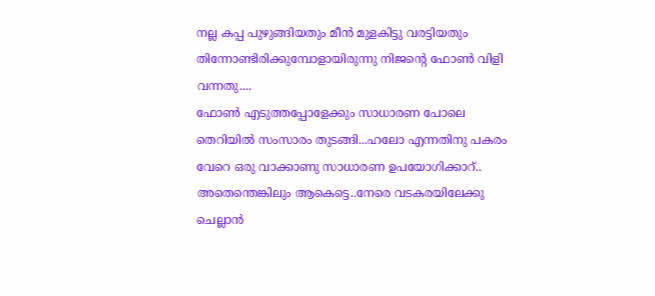നല്ല കപ്പ പുഴുങ്ങിയതും മീന്‍ മുളകിട്ടു വരട്ടിയതും തിന്നോണ്ടിരിക്കുമ്പോളായിരുന്നു നിജന്റെ ഫോണ്‍ വിളി വന്നതു....
ഫോണ്‍ എടുത്തപ്പോളേക്കും സാധാരണ പോലെ തെറിയില്‍ സംസാരം തുടങ്ങി...ഹലോ എന്നതിനു പകരം വേറെ ഒരു വാക്കാണു സാധാരണ ഉപയോഗിക്കാറ്..
അതെന്തെങ്കിലും ആകെട്ടെ..നേരെ വടകരയിലേക്കു ചെല്ലാന്‍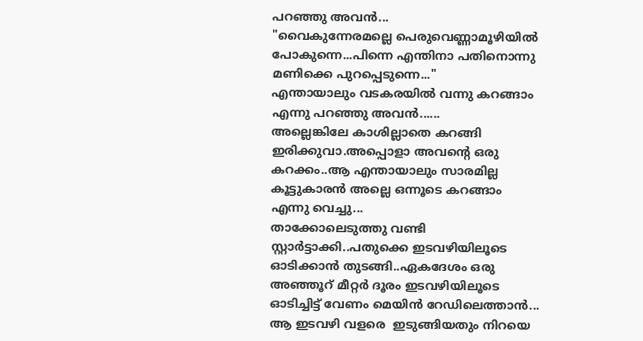പറഞ്ഞു അവന്‍...
"വൈകുന്നേരമല്ലെ പെരുവെണ്ണാമൂഴിയില്‍ പോകുന്നെ...പിന്നെ എന്തിനാ പതിനൊന്നു മണിക്കെ പുറപ്പെടുന്നെ..."
എന്തായാലും വടകരയില്‍ വന്നു കറങ്ങാം എന്നു പറഞ്ഞു അവന്‍......
അല്ലെങ്കിലേ കാശില്ലാതെ കറങ്ങി ഇരിക്കുവാ.അപ്പൊളാ അവന്റെ ഒരു കറക്കം..ആ എന്തായാലും സാരമില്ല കൂട്ടുകാരന്‍ അല്ലെ ഒന്നൂടെ കറങ്ങാം എന്നു വെച്ചു...
താക്കോലെടുത്തു വണ്ടി സ്റ്റാര്‍ട്ടാക്കി..പതുക്കെ ഇടവഴിയിലൂടെ ഓടിക്കാന്‍ തുടങ്ങി..ഏകദേശം ഒരു അഞ്ഞൂറ് മീറ്റര്‍ ദൂരം ഇടവഴിയിലൂടെ ഓടിച്ചിട്ട് വേണം മെയിന്‍ റേഡിലെത്താന്‍...
ആ ഇടവഴി വളരെ  ഇടുങ്ങിയതും നിറയെ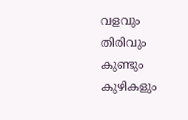വളവും തിരിവും കുണ്ടും കുഴികളും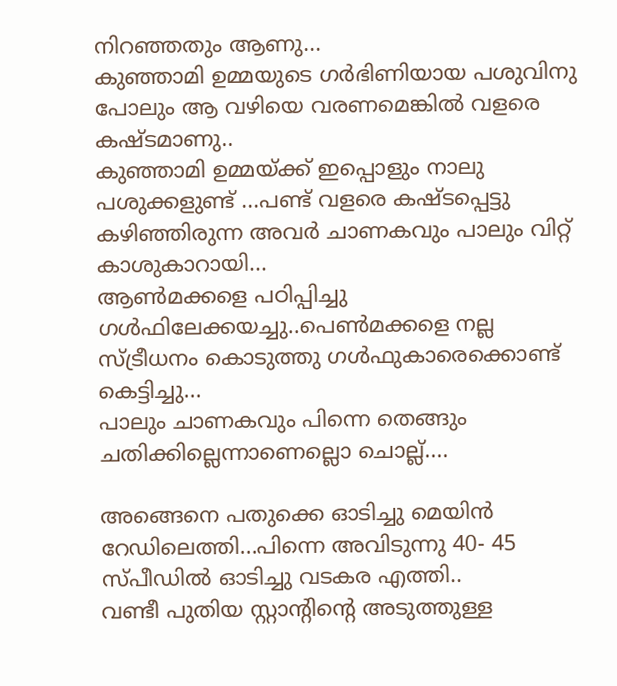നിറഞ്ഞതും ആണു...
കുഞ്ഞാമി ഉമ്മയുടെ ഗര്‍ഭിണിയായ പശുവിനു പോലും ആ വഴിയെ വരണമെങ്കില്‍ വളരെ കഷ്ടമാണു..
കുഞ്ഞാമി ഉമ്മയ്ക്ക് ഇപ്പൊളും നാലു പശുക്കളുണ്ട് ...പണ്ട് വളരെ കഷ്ടപ്പെട്ടു കഴിഞ്ഞിരുന്ന അവര്‍ ചാണകവും പാലും വിറ്റ് കാശുകാറായി...
ആണ്‍മക്കളെ പഠിപ്പിച്ചു ഗള്‍ഫിലേക്കയച്ചു..പെണ്‍മക്കളെ നല്ല സ്ട്രീധനം കൊടുത്തു ഗള്‍ഫുകാരെക്കൊണ്ട് കെട്ടിച്ചു...
പാലും ചാണകവും പിന്നെ തെങ്ങും ചതിക്കില്ലെന്നാണെല്ലൊ ചൊല്ല്....

അങ്ങെനെ പതുക്കെ ഓടിച്ചു മെയിന്‍ റേഡിലെത്തി...പിന്നെ അവിടുന്നു 40- 45 സ്പീഡില്‍ ഓടിച്ചു വടകര എത്തി..
വണ്ടീ പുതിയ സ്റ്റാന്റിന്റെ അടുത്തുള്ള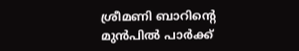ശ്രീമണി ബാറിന്റെ മുന്‍പില്‍ പാര്‍ക്ക്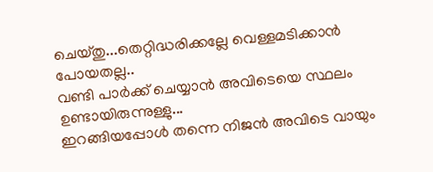ചെയ്തു...തെറ്റിദ്ധരിക്കല്ലേ വെള്ളമടിക്കാന്‍ പോയതല്ല..
വണ്ടി പാര്‍ക്ക് ചെയ്യാന്‍ അവിടെയെ സ്ഥലം ഉണ്ടായിരുന്നുള്ളു...
ഇറങ്ങിയപ്പോള്‍ തന്നെ നിജന്‍ അവിടെ വായും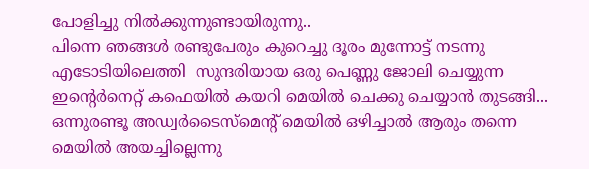പോളിച്ചു നില്‍ക്കുന്നുണ്ടായിരുന്നു..
പിന്നെ ഞങ്ങള്‍ രണ്ടുപേരും കുറെച്ചു ദൂരം മുന്നോട്ട് നടന്നു എടോടിയിലെത്തി  സുന്ദരിയായ ഒരു പെണ്ണു ജോലി ചെയ്യുന്ന ഇന്റെര്‍നെറ്റ് കഫെയില്‍ കയറി മെയില്‍ ചെക്കു ചെയ്യാന്‍ തുടങ്ങി...
ഒന്നുരണ്ടൂ അഡ്വര്‍ടൈസ്മെന്റ് മെയില്‍ ഒഴിച്ചാല്‍ ആരും തന്നെ മെയില്‍ അയച്ചില്ലെന്നു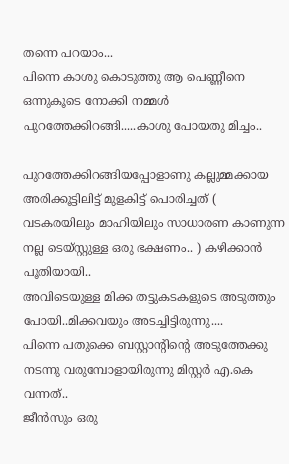തന്നെ പറയാം...
പിന്നെ കാശു കൊടുത്തു ആ പെണ്ണീനെ ഒന്നുകൂടെ നോക്കി നമ്മള്‍ പുറത്തേക്കിറങ്ങി.....കാശു പോയതു മിച്ചം..

പുറത്തേക്കിറങ്ങിയപ്പോളാണു കല്ലുമ്മക്കായ അരിക്കൂട്ടിലിട്ട് മുളകിട്ട് പൊരിച്ചത് ( വടകരയിലും മാഹിയിലും സാധാരണ കാണുന്ന നല്ല ടെയ്സ്റ്റുള്ള ഒരു ഭക്ഷണം.. ) കഴിക്കാന്‍ പൂതിയായി..
അവിടെയുള്ള മിക്ക തട്ടുകടകളുടെ അടുത്തും പോയി..മിക്കവയും അടച്ചിട്ടിരുന്നു....
പിന്നെ പതുക്കെ ബസ്റ്റാന്റിന്റെ അടുത്തേക്കു നടന്നു വരുമ്പോളായിരുന്നു മിസ്റ്റര്‍ എ.കെ വന്നത്..
ജീന്‍സും ഒരു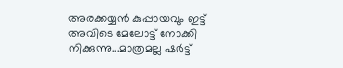അരക്കയ്യന്‍ കുപ്പായവും ഇട്ട് അവിടെ മേലോട്ട് നോക്കി നിക്കുന്നു...മാത്രമല്ല ഷര്‍ട്ട്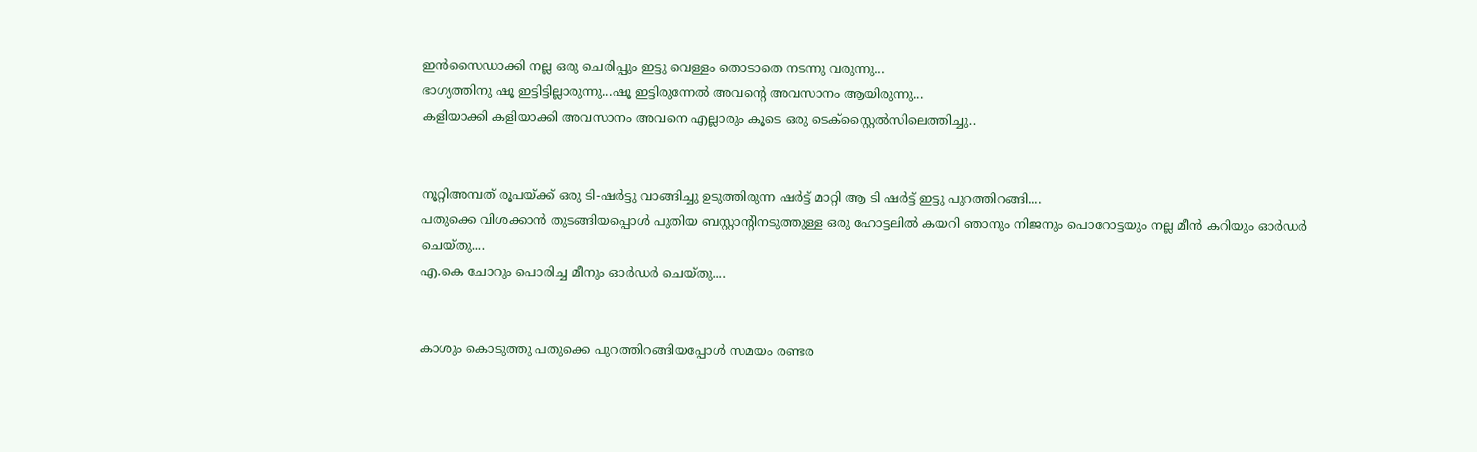ഇന്‍സൈഡാക്കി നല്ല ഒരു ചെരിപ്പും ഇട്ടു വെള്ളം തൊടാതെ നടന്നു വരുന്നു...
ഭാഗ്യത്തിനു ഷൂ ഇട്ടിട്ടില്ലാരുന്നു...ഷൂ ഇട്ടിരുന്നേല്‍ അവന്റെ അവസാനം ആയിരുന്നു...
കളിയാക്കി കളിയാക്കി അവസാനം അവനെ എല്ലാരും കൂടെ ഒരു ടെക്സ്റ്റൈല്‍സിലെത്തിച്ചു..


നൂറ്റിഅമ്പത് രൂപയ്ക്ക് ഒരു ടി-ഷര്‍ട്ടു വാങ്ങിച്ചു ഉടുത്തിരുന്ന ഷര്‍ട്ട് മാറ്റി ആ ടി ഷര്‍ട്ട് ഇട്ടു പുറത്തിറങ്ങി....
പതുക്കെ വിശക്കാന്‍ തുടങ്ങിയപ്പൊള്‍ പുതിയ ബസ്റ്റാന്റിനടുത്തുള്ള ഒരു ഹോട്ടലില്‍ കയറി ഞാനും നിജനും പൊറോട്ടയും നല്ല മീന്‍ കറിയും ഓര്‍ഡര്‍ ചെയ്തു....
എ.കെ ചോറും പൊരിച്ച മീനും ഓര്‍ഡര്‍ ചെയ്തു....


കാശും കൊടുത്തു പതുക്കെ പുറത്തിറങ്ങിയപ്പോള്‍ സമയം രണ്ടര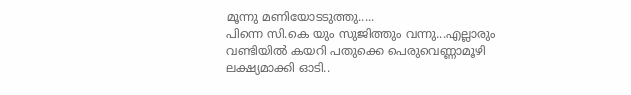മൂന്നു മണിയോടടുത്തു.....
പിന്നെ സി.കെ യും സുജിത്തും വന്നു...എല്ലാരും വണ്ടിയില്‍ കയറി പതുക്കെ പെരുവെണ്ണാമൂഴി ലക്ഷ്യമാക്കി ഓടി..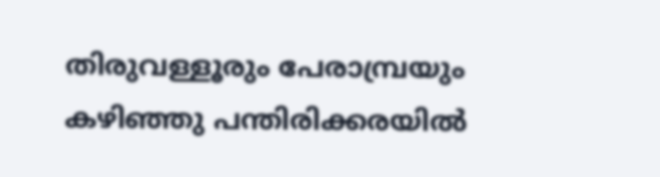തിരുവള്ളൂരും പേരാമ്പ്രയും കഴിഞ്ഞു പന്തിരിക്കരയില്‍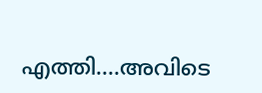എത്തി....അവിടെ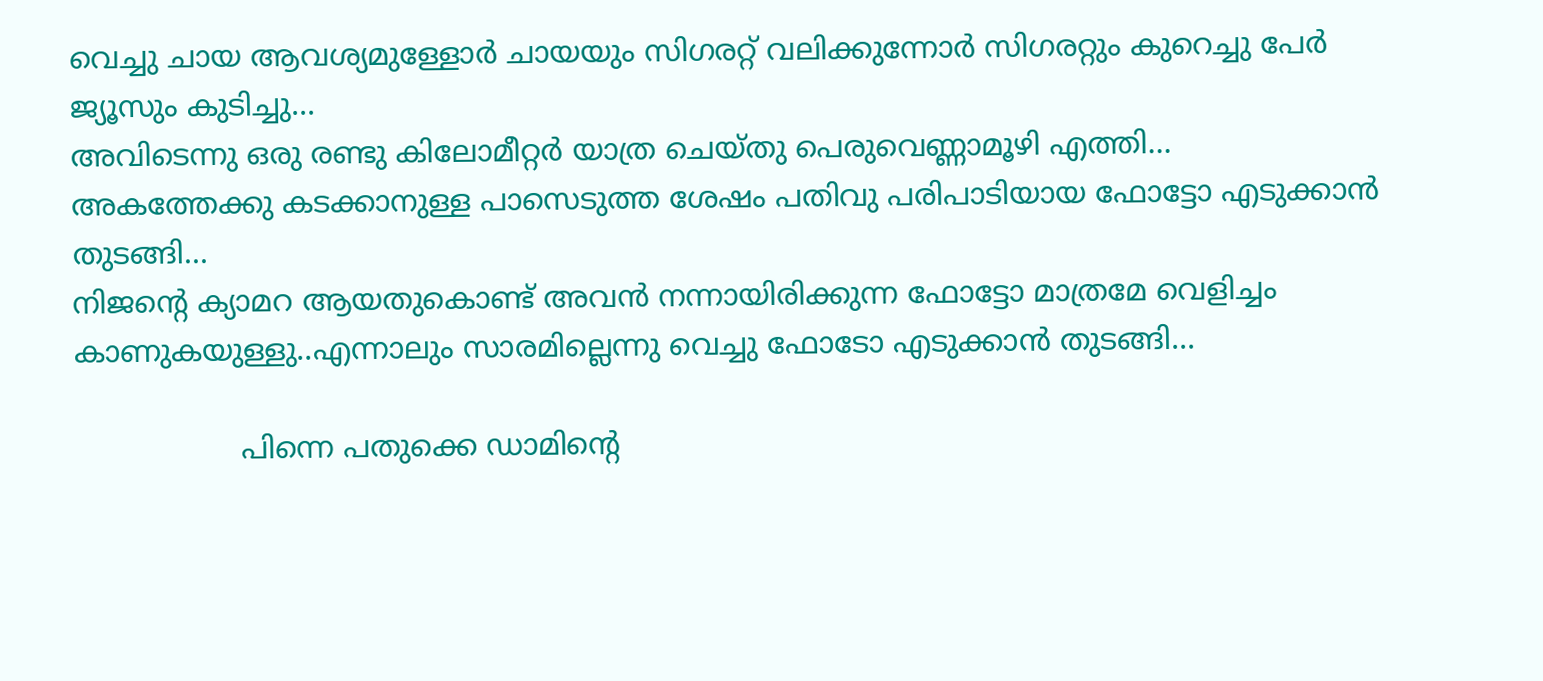വെച്ചു ചായ ആവശ്യമുള്ളോര്‍ ചായയും സിഗരറ്റ് വലിക്കുന്നോര്‍ സിഗരറ്റും കുറെച്ചു പേര്‍ ജ്യൂസും കുടിച്ചു...
അവിടെന്നു ഒരു രണ്ടു കിലോമീറ്റര്‍ യാത്ര ചെയ്തു പെരുവെണ്ണാമൂഴി എത്തി...
അകത്തേക്കു കടക്കാനുള്ള പാസെടുത്ത ശേഷം പതിവു പരിപാടിയായ ഫോട്ടോ എടുക്കാന്‍ തുടങ്ങി...
നിജന്റെ ക്യാമറ ആയതുകൊണ്ട് അവന്‍ നന്നായിരിക്കുന്ന ഫോട്ടോ മാത്രമേ വെളിച്ചം കാണുകയുള്ളു..എന്നാലും സാരമില്ലെന്നു വെച്ചു ഫോടോ എടുക്കാന്‍ തുടങ്ങി...

                  പിന്നെ പതുക്കെ ഡാമിന്റെ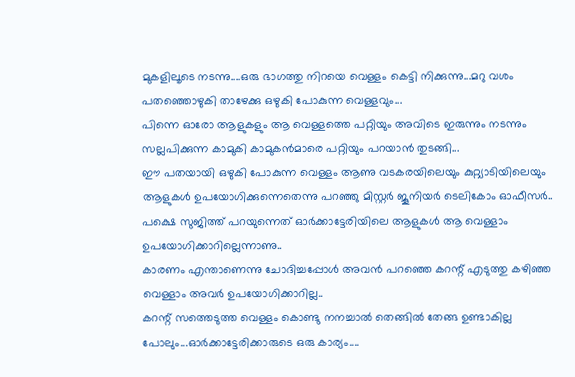മുകളിലൂടെ നടന്നു....ഒരു ഭാഗത്തു നിറയെ വെള്ളം കെട്ടി നിക്കുന്നു...മറു വശം പതഞ്ഞൊഴുകി താഴേക്കു ഒഴുകി പോകുന്ന വെള്ളവും...
പിന്നെ ഓരോ ആളുകളും ആ വെള്ളത്തെ പറ്റിയും അവിടെ ഇരുന്നും നടന്നും സല്ലപിക്കുന്ന കാമുകി കാമുകന്‍മാരെ പറ്റിയും പറയാന്‍ തുടങ്ങി...
ഈ പതയായി ഒഴുകി പോകുന്ന വെള്ളം ആണു വടകരയിലെയും കുറ്റ്യാടിയിലെയും ആളുകള്‍ ഉപയോഗിക്കുന്നെതെന്നു പറഞ്ഞു മിസ്റ്റര്‍ ജൂനിയര്‍ ടെലികോം ഓഫീസര്‍..
പക്ഷെ സുജിത്ത് പറയുന്നെത് ഓര്‍ക്കാട്ടേരിയിലെ ആളുകള്‍ ആ വെള്ളാം ഉപയോഗിക്കാറില്ലെന്നാണു..
കാരണം എന്താണെന്നു ചോദിച്ചപ്പോള്‍ അവന്‍ പറഞ്ഞെ കറന്റ് എടുത്തു കഴിഞ്ഞ വെള്ളാം അവര്‍ ഉപയോഗിക്കാറില്ല..
കറന്റ് സത്തെടുത്ത വെള്ളം കൊണ്ടു നനച്ചാല്‍ തെങ്ങില്‍ തേങ്ങ ഉണ്ടാകില്ല പോലും...ഓര്‍ക്കാട്ടേരിക്കാരുടെ ഒരു കാര്യം....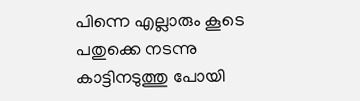പിന്നെ എല്ലാരും കൂടെ പതുക്കെ നടന്നു കാട്ടിനടുത്തു പോയി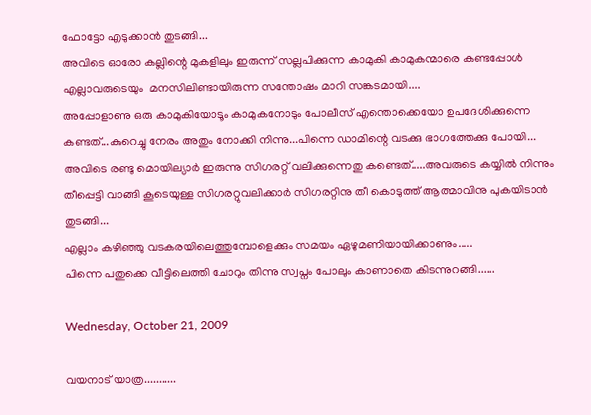ഫോട്ടോ എടുക്കാന്‍ തുടങ്ങി...
അവിടെ ഓരോ കല്ലിന്റെ മുകളിലും ഇരുന്ന് സല്ലപിക്കുന്ന കാമുകി കാമുകന്മാരെ കണ്ടപ്പോള്‍ എല്ലാവരുടെയും  മനസിലിണ്ടായിരുന്ന സന്തോഷം മാറി സങ്കടമായി....
അപ്പോളാണു ഒരു കാമുകിയോടൂം കാമുകനോടും പോലീസ് എന്തൊക്കെയോ ഉപദേശിക്കുന്നെ കണ്ടത്...കുറെച്ചു നേരം അതും നോക്കി നിന്നു...പിന്നെ ഡാമിന്റെ വടക്കു ഭാഗത്തേക്കു പോയി...
അവിടെ രണ്ടു മൊയില്യാര്‍ ഇരുന്നു സിഗരറ്റ് വലിക്കുന്നെതു കണ്ടെത്.....അവരുടെ കയ്യില്‍ നിന്നും തീപ്പെട്ടി വാങ്ങി കൂടെയുള്ള സിഗരറ്റുവലിക്കാര്‍ സിഗരറ്റിനു തീ കൊടുത്ത് ആത്മാവിനു പുകയിടാന്‍ തുടങ്ങി...
എല്ലാം കഴിഞ്ഞു വടകരയിലെത്തുമ്പോളെക്കും സമയം ഏഴുമണിയായിക്കാണും.....
പിന്നെ പതുക്കെ വീട്ടിലെത്തി ചോറും തിന്നു സ്വപ്നം പോലും കാണാതെ കിടന്നുറങ്ങി......

Wednesday, October 21, 2009

വയനാട് യാത്ര...........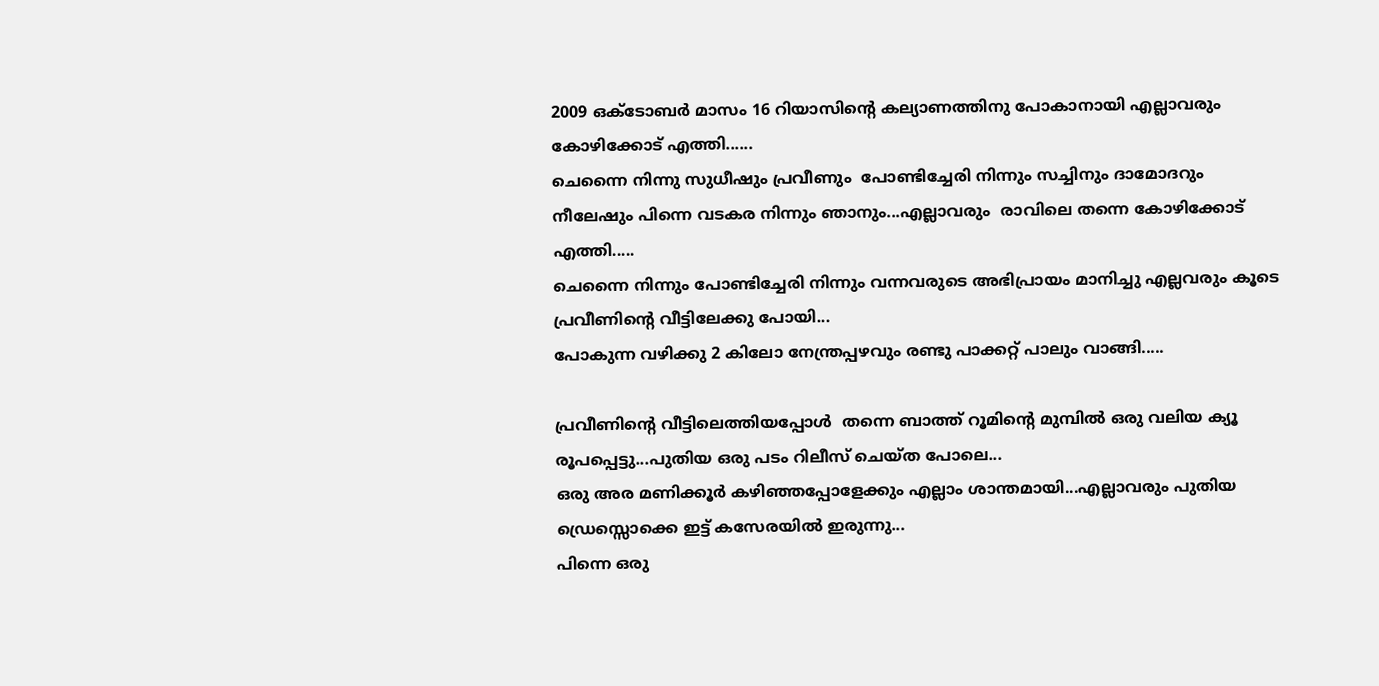2009 ഒക്ടോബര്‍ മാസം 16 റിയാസിന്റെ കല്യാണത്തിനു പോകാനായി എല്ലാവരും കോഴിക്കോട് എത്തി......
ചെന്നൈ നിന്നു സുധീഷും പ്രവീണും  പോണ്ടിച്ചേരി നിന്നും സച്ചിനും ദാമോദറും നീലേഷും പിന്നെ വടകര നിന്നും ഞാനും...എല്ലാവരും  രാവിലെ തന്നെ കോഴിക്കോട് എത്തി.....
ചെന്നൈ നിന്നും പോണ്ടിച്ചേരി നിന്നും വന്നവരുടെ അഭിപ്രായം മാനിച്ചു എല്ലവരും കൂടെ പ്രവീണിന്റെ വീട്ടിലേക്കു പോയി...
പോകുന്ന വഴിക്കു 2 കിലോ നേന്ത്രപ്പഴവും രണ്ടു പാക്കറ്റ് പാലും വാങ്ങി.....

പ്രവീണിന്റെ വീട്ടിലെത്തിയപ്പോള്‍  തന്നെ ബാത്ത് റൂമിന്റെ മുമ്പില്‍ ഒരു വലിയ ക്യൂ രൂപപ്പെട്ടു...പുതിയ ഒരു പടം റിലീസ് ചെയ്ത പോലെ...
ഒരു അര മണിക്കൂര്‍ കഴിഞ്ഞപ്പോളേക്കും എല്ലാം ശാന്തമായി...എല്ലാവരും പുതിയ ഡ്രെസ്സൊക്കെ ഇട്ട് കസേരയില്‍ ഇരുന്നു...
പിന്നെ ഒരു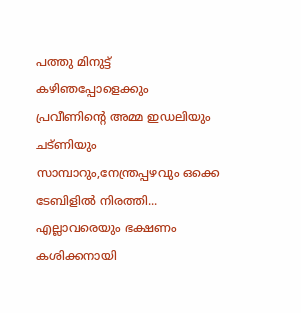പത്തു മിനുട്ട്  കഴിഞപ്പോളെക്കും പ്രവീണിന്റെ അമ്മ ഇഡലിയും ചട്ണിയും സാമ്പാറും,നേന്ത്രപ്പഴവും ഒക്കെ ടേബിളില്‍ നിരത്തി...
എല്ലാവരെയും ഭക്ഷണം കശിക്കനായി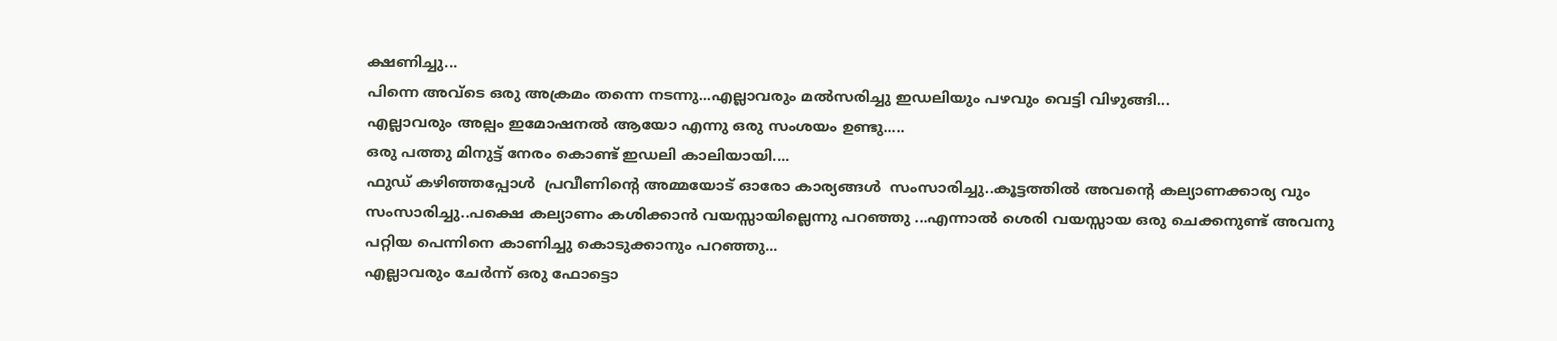ക്ഷണിച്ചു...
പിന്നെ അവ്ടെ ഒരു അക്രമം തന്നെ നടന്നു...എല്ലാവരും മല്‍സരിച്ചു ഇഡലിയും പഴവും വെട്ടി വിഴുങ്ങി...
എല്ലാവരും അല്പം ഇമോഷനല്‍ ആയോ എന്നു ഒരു സംശയം ഉണ്ടു.....
ഒരു പത്തു മിനുട്ട് നേരം കൊണ്ട് ഇഡലി കാലിയായി....
ഫുഡ് കഴിഞ്ഞപ്പോള്‍  പ്രവീണിന്റെ അമ്മയോട് ഓരോ കാര്യങ്ങള്‍  സംസാരിച്ചു..കൂട്ടത്തില്‍ അവന്റെ കല്യാണക്കാര്യ വും സംസാരിച്ചു..പക്ഷെ കല്യാണം കശിക്കാന്‍ വയസ്സായില്ലെന്നു പറഞ്ഞു ...എന്നാല്‍ ശെരി വയസ്സായ ഒരു ചെക്കനുണ്ട് അവനു പറ്റിയ പെന്നിനെ കാണിച്ചു കൊടുക്കാനും പറഞ്ഞു...
എല്ലാവരും ചേര്‍ന്ന് ഒരു ഫോട്ടൊ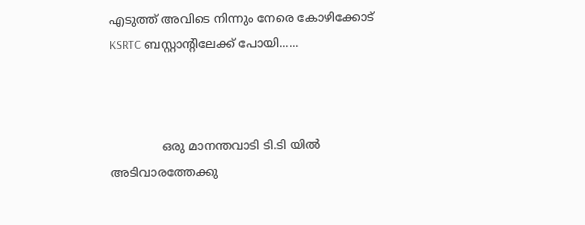എടുത്ത് അവിടെ നിന്നും നേരെ കോഴിക്കോട് KSRTC ബസ്റ്റാന്റിലേക്ക് പോയി......



              ഒരു മാനന്തവാടി ടി.ടി യില്‍ അടിവാരത്തേക്കു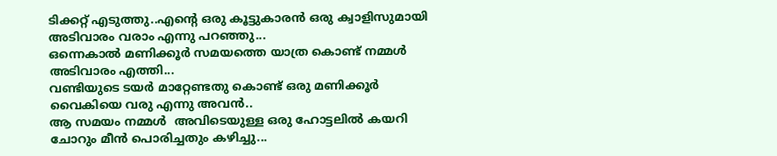ടിക്കറ്റ് എടുത്തു..എന്റെ ഒരു കൂട്ടുകാരന്‍ ഒരു ക്വാളിസുമായി അടിവാരം വരാം എന്നു പറഞ്ഞു...
ഒന്നെകാല്‍ മണിക്കൂര്‍ സമയത്തെ യാത്ര കൊണ്ട് നമ്മള്‍  അടിവാരം എത്തി...
വണ്ടിയുടെ ടയര്‍ മാറ്റേണ്ടതു കൊണ്ട് ഒരു മണിക്കൂര്‍ വൈകിയെ വരു എന്നു അവന്‍..
ആ സമയം നമ്മള്‍  അവിടെയുള്ള ഒരു ഹോട്ടലില്‍ കയറി ചോറും മീന്‍ പൊരിച്ചതും കഴിച്ചു...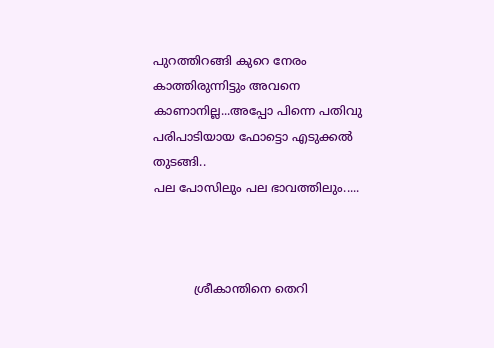പുറത്തിറങ്ങി കുറെ നേരം കാത്തിരുന്നിട്ടും അവനെ കാണാനില്ല...അപ്പോ പിന്നെ പതിവു പരിപാടിയായ ഫോട്ടൊ എടുക്കല്‍ തുടങ്ങി..
പല പോസിലും പല ഭാവത്തിലും.....



           ശ്രീകാന്തിനെ തെറി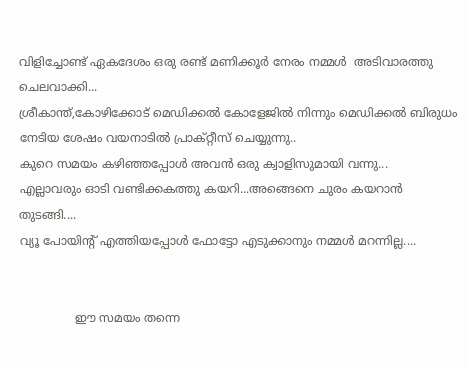വിളിച്ചോണ്ട് ഏകദേശം ഒരു രണ്ട് മണിക്കൂര്‍ നേരം നമ്മള്‍  അടിവാരത്തു ചെലവാക്കി...
ശ്രീകാന്ത്,കോഴിക്കോട് മെഡിക്കല്‍ കോളേജില്‍ നിന്നും മെഡിക്കല്‍ ബിരുധം നേടിയ ശേഷം വയനാടില്‍ പ്രാക്റ്റീസ് ചെയ്യുന്നു..
കുറെ സമയം കഴിഞ്ഞപ്പോള്‍ അവന്‍ ഒരു ക്വാളിസുമായി വന്നു...
എല്ലാവരും ഓടി വണ്ടിക്കകത്തു കയറി...അങ്ങെനെ ചുരം കയറാന്‍ തുടങ്ങി....
വ്യൂ പോയിന്റ് എത്തിയപ്പോള്‍ ഫോട്ടോ എടുക്കാനും നമ്മള്‍ മറന്നില്ല....


               ഈ സമയം തന്നെ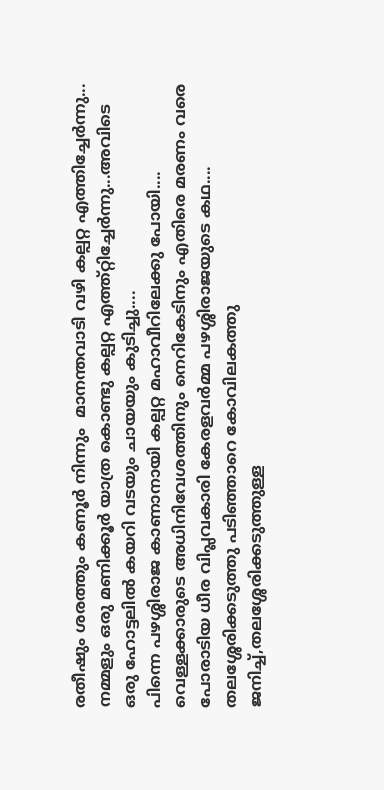രതീഷും ശരത്തും കണൂര്‍ നിന്നും  മാനന്തവാടി വഴി കല്പറ്റ എത്തിച്ചേര്‍ന്നു...
നമ്മളും ഒരു മണിക്കൂര്‍ യാത്ര കൊണ്ടു കല്പറ്റ എത്ത്റ്റിച്ചേര്‍ന്നു...അവിടെ ഒരു ഹോട്ടലില്‍ കയറി വടയും ചായയും കുടിച്ചു....
പിന്നെ പഴശ്ശിരാജ കാണാനായി കല്പറ്റ മഹാവീറിലേക്കു പോയി....
വെള്ളക്കാരുടെ അധിനിവേശത്തിനും നെറികേടിനും എതിരെ മരണം വരെ പോരാടിയ ധീര വിപ്ലവകാരി കേരളവര്‍മ്മ പഴശ്ശിരാജയുടെ കഥ....
തലശ്ശേരിക്കടുത്തു പടിഞ്ഞാറെ കോവിലകത്തു ജനിച്ച്,തലശ്ശേരിക്കടുത്തുള്ള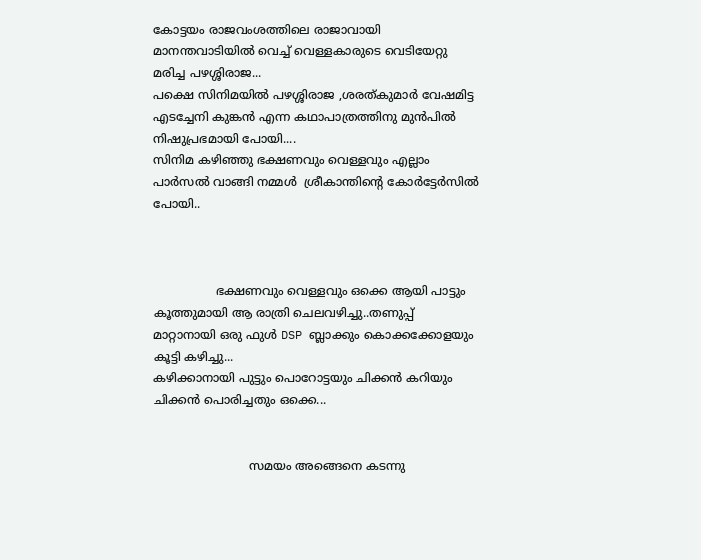കോട്ടയം രാജവംശത്തിലെ രാജാവായി മാനന്തവാടിയില്‍ വെച്ച് വെള്ളകാരുടെ വെടിയേറ്റു മരിച്ച പഴശ്ശിരാജ...
പക്ഷെ സിനിമയില്‍ പഴശ്ശിരാജ ,ശരത്കുമാര്‍ വേഷമിട്ട എടച്ചേനി കുങ്കന്‍ എന്ന കഥാപാത്രത്തിനു മുന്‍പില്‍ നിഷുപ്രഭമായി പോയി....
സിനിമ കഴിഞ്ഞു ഭക്ഷണവും വെള്ളവും എല്ലാം പാര്‍സല്‍ വാങ്ങി നമ്മള്‍  ശ്രീകാന്തിന്റെ കോര്‍ട്ടേര്‍സില്‍ പോയി..



                 ഭക്ഷണവും വെള്ളവും ഒക്കെ ആയി പാട്ടും കൂത്തുമായി ആ രാത്രി ചെലവഴിച്ചു..തണുപ്പ് മാറ്റാനായി ഒരു ഫുള്‍ DSP ബ്ലാക്കും കൊക്കക്കോളയും കൂട്ടി കഴിച്ചു...
കഴിക്കാനായി പുട്ടും പൊറോട്ടയും ചിക്കന്‍ കറിയും ചിക്കന്‍ പൊരിച്ചതും ഒക്കെ...


                          സമയം അങ്ങെനെ കടന്നു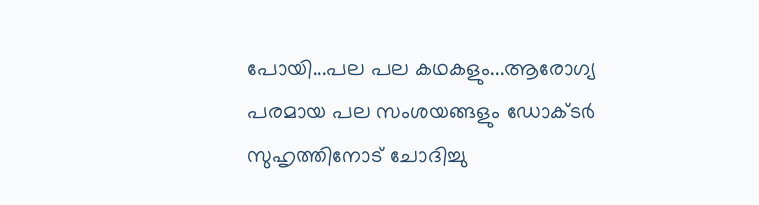പോയി...പല പല കഥകളും...ആരോഗ്യ പരമായ പല സംശയങ്ങളും ഡോക്ടര്‍ സുഹൃത്തിനോട് ചോദിച്ചു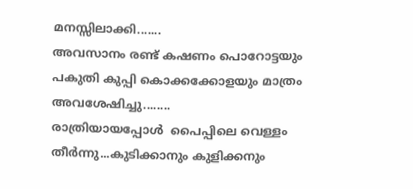മനസ്സിലാക്കി.......
അവസാനം രണ്ട് കഷണം പൊറോട്ടയും പകുതി കുപ്പി കൊക്കക്കോളയും മാത്രം അവശേഷിച്ചു........
രാത്രിയായപ്പോള്‍  പൈപ്പിലെ വെള്ളം തീര്‍ന്നു...കുടിക്കാനും കുളിക്കനും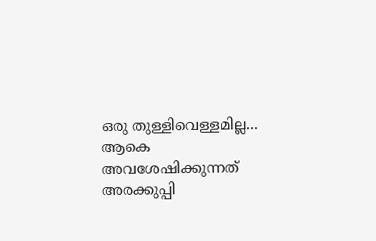ഒരു തുള്ളിവെള്ളമില്ല...
ആകെ അവശേഷിക്കുന്നത് അരക്കുപ്പി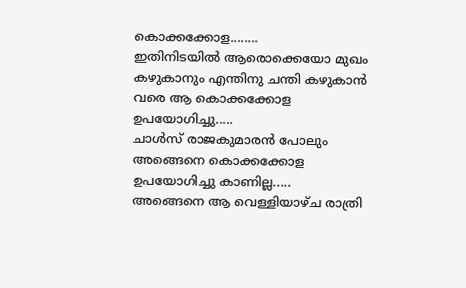കൊക്കക്കോള........
ഇതിനിടയില്‍ ആരൊക്കെയോ മുഖം കഴുകാനും എന്തിനു ചന്തി കഴുകാന്‍ വരെ ആ കൊക്കക്കോള ഉപയോഗിച്ചു.....
ചാള്‍സ് രാജകുമാരന്‍ പോലും അങ്ങെനെ കൊക്കക്കോള ഉപയോഗിച്ചു കാണില്ല.....
അങ്ങെനെ ആ വെള്ളിയാഴ്ച രാത്രി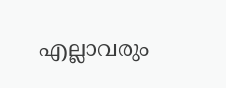എല്ലാവരും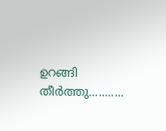ഉറങ്ങി തീര്‍ത്തു...........